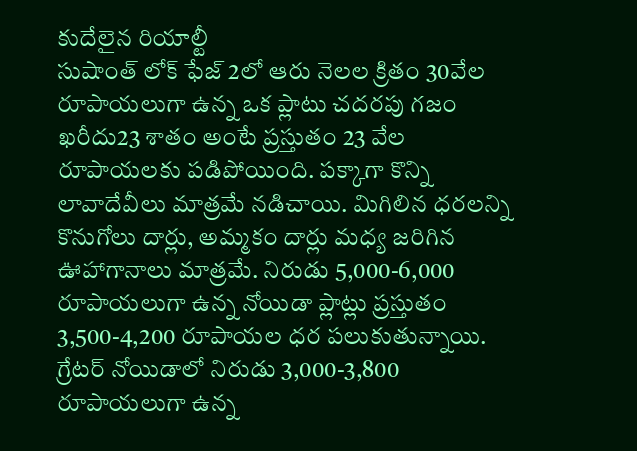కుదేలైన రియాల్టీ
సుషాంత్ లోక్ ఫేజ్ 2లో ఆరు నెలల క్రితం 30వేల రూపాయలుగా ఉన్న ఒక ప్లాటు చదరపు గజం ఖరీదు23 శాతం అంటే ప్రస్తుతం 23 వేల రూపాయలకు పడిపోయింది. పక్కాగా కొన్ని లావాదేవీలు మాత్రమే నడిచాయి. మిగిలిన ధరలన్ని కొనుగోలు దార్లు, అమ్మకం దార్లు మధ్య జరిగిన ఊహాగానాలు మాత్రమే. నిరుడు 5,000-6,000 రూపాయలుగా ఉన్న నోయిడా ప్లాట్లు ప్రస్తుతం 3,500-4,200 రూపాయల ధర పలుకుతున్నాయి. గ్రేటర్ నోయిడాలో నిరుడు 3,000-3,800 రూపాయలుగా ఉన్న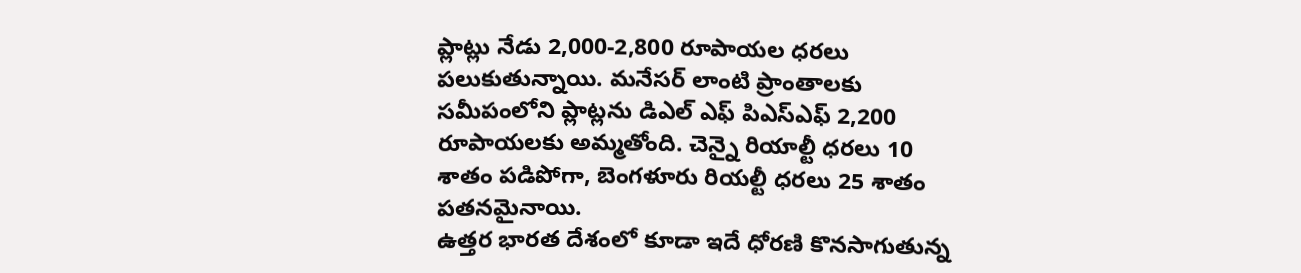ప్లాట్లు నేడు 2,000-2,800 రూపాయల ధరలు పలుకుతున్నాయి. మనేసర్ లాంటి ప్రాంతాలకు సమీపంలోని ప్లాట్లను డిఎల్ ఎఫ్ పిఎస్ఎఫ్ 2,200 రూపాయలకు అమ్మతోంది. చెన్నై రియాల్టీ ధరలు 10 శాతం పడిపోగా, బెంగళూరు రియల్టీ ధరలు 25 శాతం పతనమైనాయి.
ఉత్తర భారత దేశంలో కూడా ఇదే ధోరణి కొనసాగుతున్న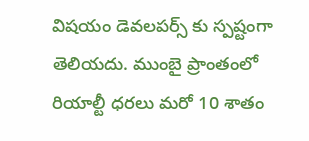విషయం డెవలపర్స్ కు స్పష్టంగా తెలియదు. ముంబై ప్రాంతంలో రియాల్టీ ధరలు మరో 10 శాతం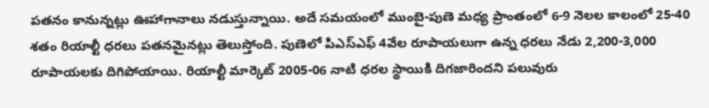పతనం కానున్నట్లు ఊహాగానాలు నడుస్తున్నాయి. అదే సమయంలో ముంబై-పుణె మధ్య ప్రాంతంలో 6-9 నెలల కాలంలో 25-40 శతం రియాల్టీ ధరలు పతనమైనట్లు తెలుస్తోంది. పుణెలో పిఎస్ఎఫ్ 4వేల రూపాయలుగా ఉన్న ధరలు నేడు 2,200-3,000 రూపాయలకు దిగిపోయాయి. రియాల్టీ మార్కెట్ 2005-06 నాటి ధరల స్థాయికి దిగజారిందని పలువురు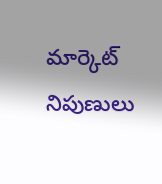మార్కెట్ నిపుణులు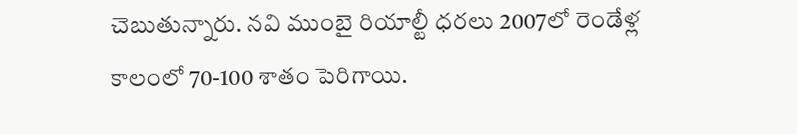చెబుతున్నారు. నవి ముంబై రియాల్టీ ధరలు 2007లో రెండేళ్ల కాలంలో 70-100 శాతం పెరిగాయి.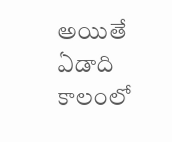అయితే ఏడాది కాలంలో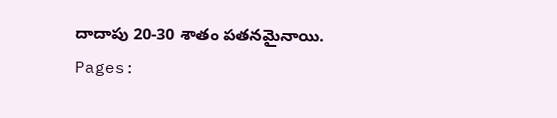దాదాపు 20-30 శాతం పతనమైనాయి.
Pages: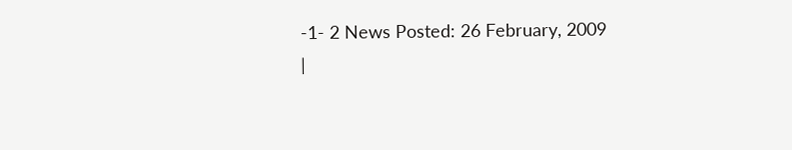-1- 2 News Posted: 26 February, 2009
|